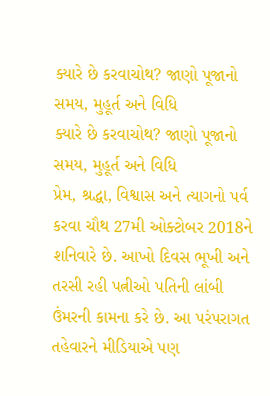ક્યારે છે કરવાચોથ? જાણો પૂજાનો સમય, મુહૂર્ત અને વિધિ
ક્યારે છે કરવાચોથ? જાણો પૂજાનો સમય, મુહૂર્ત અને વિધિ
પ્રેમ, શ્રદ્ધા, વિશ્વાસ અને ત્યાગનો પર્વ કરવા ચૌથ 27મી ઓક્ટોબર 2018ને શનિવારે છે. આખો દિવસ ભૂખી અને તરસી રહી પત્નીઓ પતિની લાંબી ઉંમરની કામના કરે છે. આ પરંપરાગત તહેવારને મીડિયાએ પણ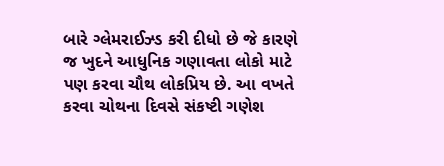બારે ગ્લેમરાઈઝ્ડ કરી દીધો છે જે કારણે જ ખુદને આધુનિક ગણાવતા લોકો માટે પણ કરવા ચૌથ લોકપ્રિય છે. આ વખતે કરવા ચોથના દિવસે સંકષ્ટી ગણેશ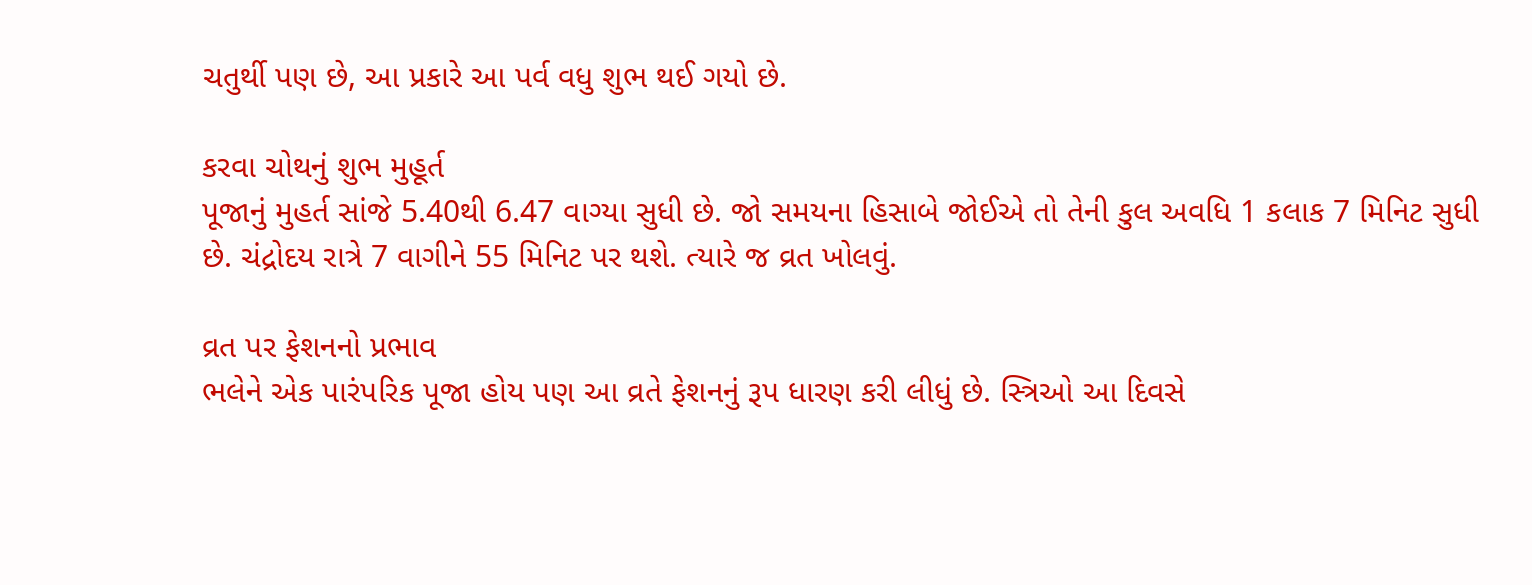ચતુર્થી પણ છે, આ પ્રકારે આ પર્વ વધુ શુભ થઈ ગયો છે.

કરવા ચોથનું શુભ મુહૂર્ત
પૂજાનું મુહર્ત સાંજે 5.40થી 6.47 વાગ્યા સુધી છે. જો સમયના હિસાબે જોઈએ તો તેની કુલ અવધિ 1 કલાક 7 મિનિટ સુધી છે. ચંદ્રોદય રાત્રે 7 વાગીને 55 મિનિટ પર થશે. ત્યારે જ વ્રત ખોલવું.

વ્રત પર ફેશનનો પ્રભાવ
ભલેને એક પારંપરિક પૂજા હોય પણ આ વ્રતે ફેશનનું રૂપ ધારણ કરી લીધું છે. સ્ત્રિઓ આ દિવસે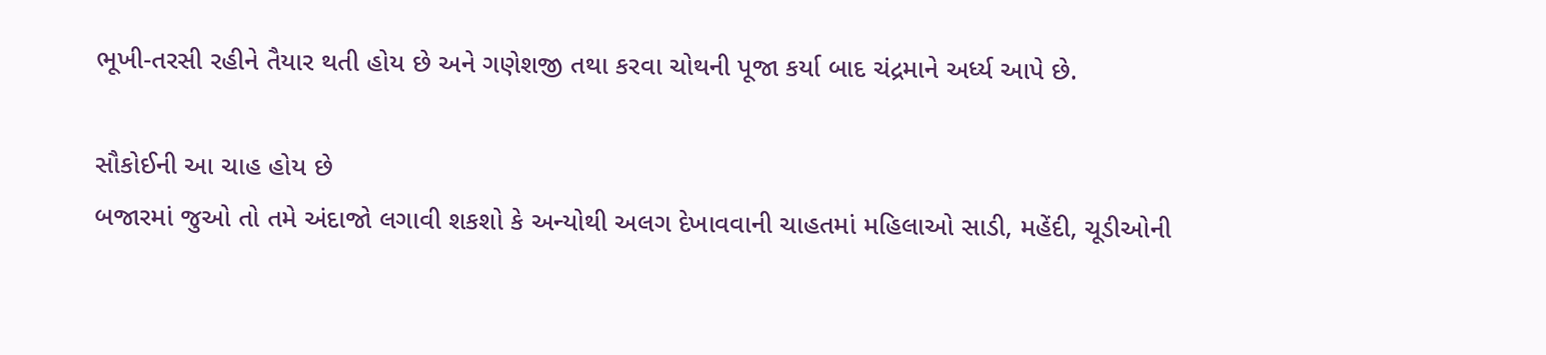ભૂખી-તરસી રહીને તૈયાર થતી હોય છે અને ગણેશજી તથા કરવા ચોથની પૂજા કર્યા બાદ ચંદ્રમાને અર્ધ્ય આપે છે.

સૌકોઈની આ ચાહ હોય છે
બજારમાં જુઓ તો તમે અંદાજો લગાવી શકશો કે અન્યોથી અલગ દેખાવવાની ચાહતમાં મહિલાઓ સાડી, મહેંદી, ચૂડીઓની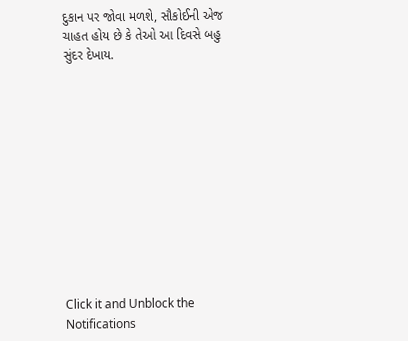દુકાન પર જોવા મળશે, સૌકોઈની એજ ચાહત હોય છે કે તેઓ આ દિવસે બહુ સુંદર દેખાય.












Click it and Unblock the Notifications